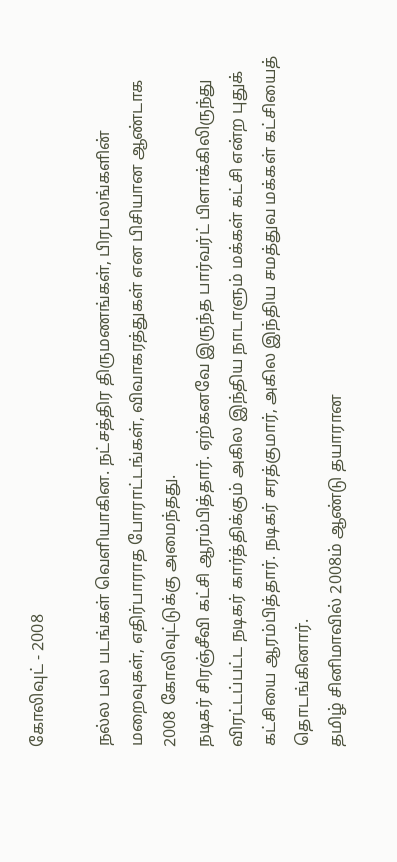கோலிவுட் - 2008

நல்ல பல படங்கள் வெளியாகின. நட்சத்திர திருமணங்கள், பிரபலங்களின் மறைவுகள், எதிர்பாராத போராட்டங்கள், விவாகரத்துகள் என பிசியான ஆண்டாக 2008 கோலிவுட்டுக்கு அமைந்தது.
நடிகர் சிரஞ்சீவி கட்சி ஆரம்பித்தார். ஏற்கனவே இருந்த பார்வர்ட் பிளாக்கிலிருந்து விரட்டப்பட்ட நடிகர் கார்த்திக்கும் அகில இந்திய நாடாளும் மக்கள் கட்சி என்ற புதுக் கட்சியை ஆரம்பித்தார். நடிகர் சரத்குமார், அகில இந்திய சமத்துவ மக்கள் கட்சியைத் தொடங்கினார்.
தமிழ் சினிமாவில் 2008ம் ஆண்டு தயாரான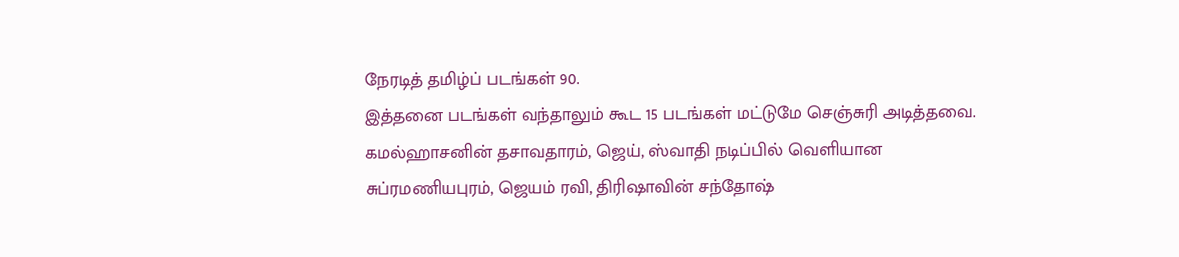நேரடித் தமிழ்ப் படங்கள் 90.
இத்தனை படங்கள் வந்தாலும் கூட 15 படங்கள் மட்டுமே செஞ்சுரி அடித்தவை.
கமல்ஹாசனின் தசாவதாரம், ஜெய், ஸ்வாதி நடிப்பில் வெளியான சுப்ரமணியபுரம், ஜெயம் ரவி, திரிஷாவின் சந்தோஷ்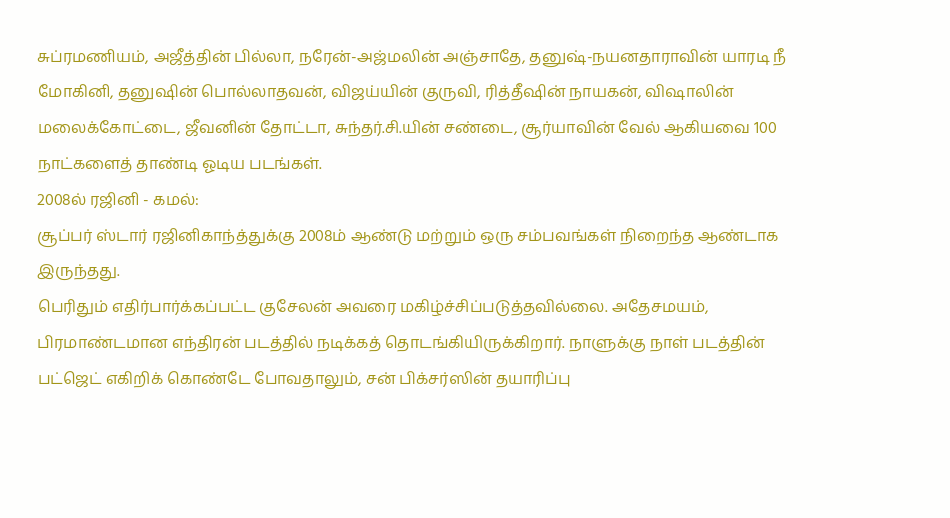சுப்ரமணியம், அஜீத்தின் பில்லா, நரேன்-அஜ்மலின் அஞ்சாதே, தனுஷ்-நயனதாராவின் யாரடி நீ மோகினி, தனுஷின் பொல்லாதவன், விஜய்யின் குருவி, ரித்தீஷின் நாயகன், விஷாலின் மலைக்கோட்டை, ஜீவனின் தோட்டா, சுந்தர்.சி.யின் சண்டை, சூர்யாவின் வேல் ஆகியவை 100 நாட்களைத் தாண்டி ஓடிய படங்கள்.
2008ல் ரஜினி - கமல்:
சூப்பர் ஸ்டார் ரஜினிகாந்த்துக்கு 2008ம் ஆண்டு மற்றும் ஒரு சம்பவங்கள் நிறைந்த ஆண்டாக இருந்தது.
பெரிதும் எதிர்பார்க்கப்பட்ட குசேலன் அவரை மகிழ்ச்சிப்படுத்தவில்லை. அதேசமயம், பிரமாண்டமான எந்திரன் படத்தில் நடிக்கத் தொடங்கியிருக்கிறார். நாளுக்கு நாள் படத்தின் பட்ஜெட் எகிறிக் கொண்டே போவதாலும், சன் பிக்சர்ஸின் தயாரிப்பு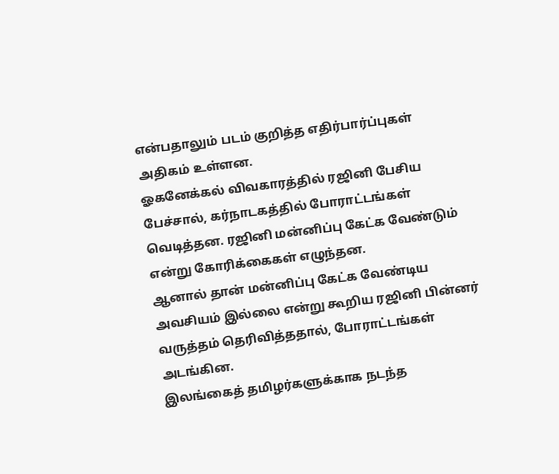என்பதாலும் படம் குறித்த எதிர்பார்ப்புகள் அதிகம் உள்ளன.
ஓகனேக்கல் விவகாரத்தில் ரஜினி பேசிய பேச்சால், கர்நாடகத்தில் போராட்டங்கள் வெடித்தன. ரஜினி மன்னிப்பு கேட்க வேண்டும் என்று கோரிக்கைகள் எழுந்தன.
ஆனால் தான் மன்னிப்பு கேட்க வேண்டிய அவசியம் இல்லை என்று கூறிய ரஜினி பின்னர் வருத்தம் தெரிவித்ததால், போராட்டங்கள் அடங்கின.
இலங்கைத் தமிழர்களுக்காக நடந்த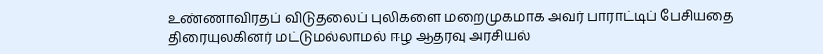உண்ணாவிரதப் விடுதலைப் புலிகளை மறைமுகமாக அவர் பாராட்டிப் பேசியதை திரையுலகினர் மட்டுமல்லாமல் ஈழ ஆதரவு அரசியல்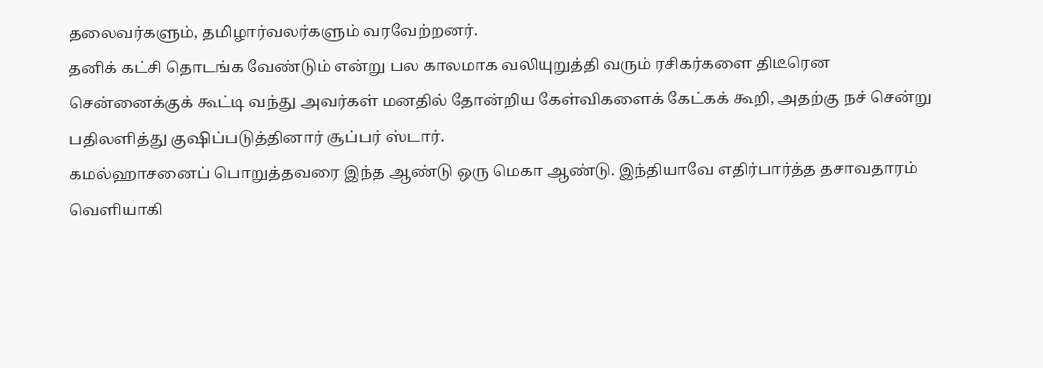தலைவர்களும், தமிழார்வலர்களும் வரவேற்றனர்.
தனிக் கட்சி தொடங்க வேண்டும் என்று பல காலமாக வலியுறுத்தி வரும் ரசிகர்களை திடீரென சென்னைக்குக் கூட்டி வந்து அவர்கள் மனதில் தோன்றிய கேள்விகளைக் கேட்கக் கூறி, அதற்கு நச் சென்று பதிலளித்து குஷிப்படுத்தினார் சூப்பர் ஸ்டார்.
கமல்ஹாசனைப் பொறுத்தவரை இந்த ஆண்டு ஒரு மெகா ஆண்டு. இந்தியாவே எதிர்பார்த்த தசாவதாரம் வெளியாகி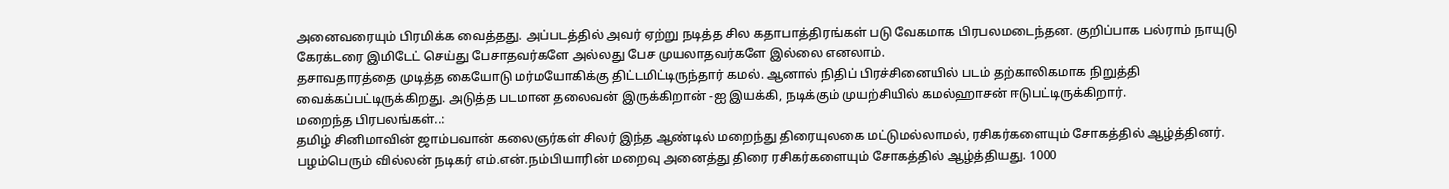அனைவரையும் பிரமிக்க வைத்தது. அப்படத்தில் அவர் ஏற்று நடித்த சில கதாபாத்திரங்கள் படு வேகமாக பிரபலமடைந்தன. குறிப்பாக பல்ராம் நாயுடு கேரக்டரை இமிடேட் செய்து பேசாதவர்களே அல்லது பேச முயலாதவர்களே இல்லை எனலாம்.
தசாவதாரத்தை முடித்த கையோடு மர்மயோகிக்கு திட்டமிட்டிருந்தார் கமல். ஆனால் நிதிப் பிரச்சினையில் படம் தற்காலிகமாக நிறுத்தி வைக்கப்பட்டிருக்கிறது. அடுத்த படமான தலைவன் இருக்கிறான் -ஐ இயக்கி, நடிக்கும் முயற்சியில் கமல்ஹாசன் ஈடுபட்டிருக்கிறார்.
மறைந்த பிரபலங்கள்..:
தமிழ் சினிமாவின் ஜாம்பவான் கலைஞர்கள் சிலர் இந்த ஆண்டில் மறைந்து திரையுலகை மட்டுமல்லாமல், ரசிகர்களையும் சோகத்தில் ஆழ்த்தினர்.
பழம்பெரும் வில்லன் நடிகர் எம்.என்.நம்பியாரின் மறைவு அனைத்து திரை ரசிகர்களையும் சோகத்தில் ஆழ்த்தியது. 1000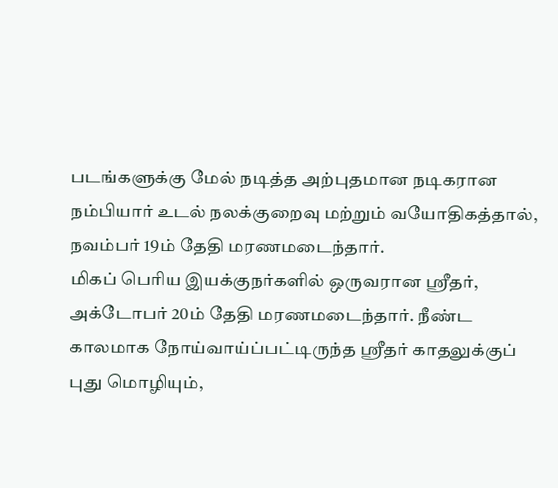படங்களுக்கு மேல் நடித்த அற்புதமான நடிகரான நம்பியார் உடல் நலக்குறைவு மற்றும் வயோதிகத்தால், நவம்பர் 19ம் தேதி மரணமடைந்தார்.
மிகப் பெரிய இயக்குநர்களில் ஒருவரான ஸ்ரீதர், அக்டோபர் 20ம் தேதி மரணமடைந்தார். நீண்ட காலமாக நோய்வாய்ப்பட்டிருந்த ஸ்ரீதர் காதலுக்குப் புது மொழியும்,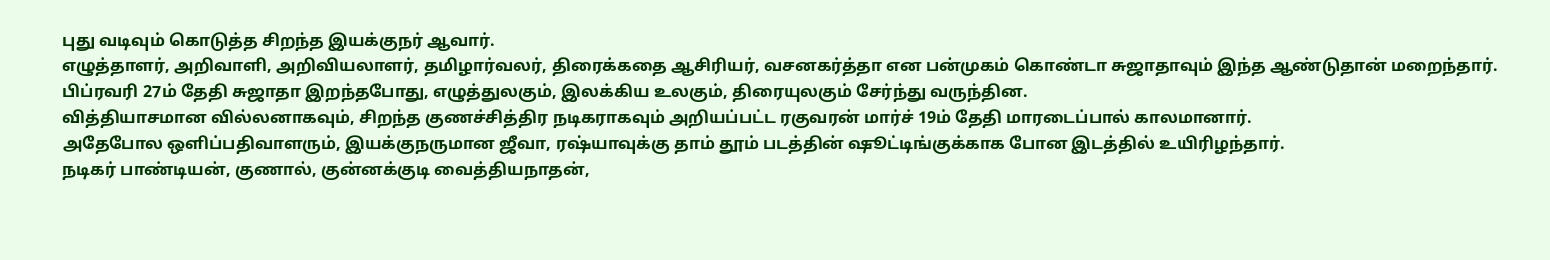புது வடிவும் கொடுத்த சிறந்த இயக்குநர் ஆவார்.
எழுத்தாளர், அறிவாளி, அறிவியலாளர், தமிழார்வலர், திரைக்கதை ஆசிரியர், வசனகர்த்தா என பன்முகம் கொண்டா சுஜாதாவும் இந்த ஆண்டுதான் மறைந்தார். பிப்ரவரி 27ம் தேதி சுஜாதா இறந்தபோது, எழுத்துலகும், இலக்கிய உலகும், திரையுலகும் சேர்ந்து வருந்தின.
வித்தியாசமான வில்லனாகவும், சிறந்த குணச்சித்திர நடிகராகவும் அறியப்பட்ட ரகுவரன் மார்ச் 19ம் தேதி மாரடைப்பால் காலமானார்.
அதேபோல ஒளிப்பதிவாளரும், இயக்குநருமான ஜீவா, ரஷ்யாவுக்கு தாம் தூம் படத்தின் ஷூட்டிங்குக்காக போன இடத்தில் உயிரிழந்தார்.
நடிகர் பாண்டியன், குணால், குன்னக்குடி வைத்தியநாதன்,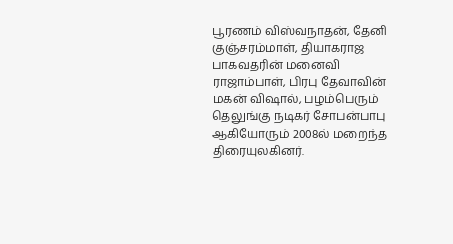பூரணம் விஸ்வநாதன், தேனி குஞ்சரம்மாள், தியாகராஜ பாகவதரின் மனைவி ராஜாம்பாள், பிரபு தேவாவின் மகன் விஷால், பழம்பெரும் தெலுங்கு நடிகர் சோபன்பாபு ஆகியோரும் 2008ல் மறைந்த திரையுலகினர்.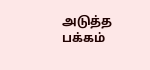அடுத்த பக்கம்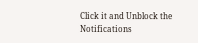Click it and Unblock the Notifications